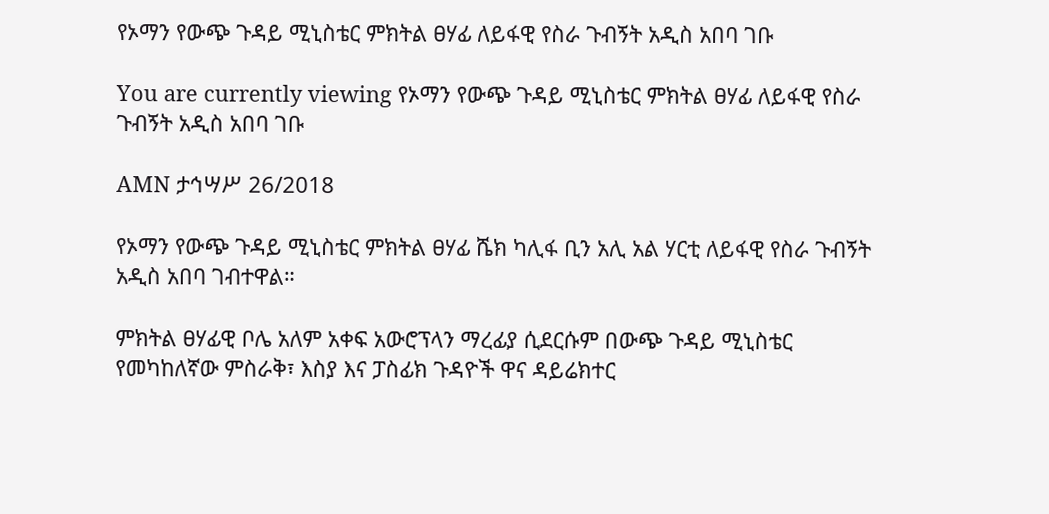የኦማን የውጭ ጉዳይ ሚኒስቴር ምክትል ፀሃፊ ለይፋዊ የስራ ጉብኝት አዲስ አበባ ገቡ

You are currently viewing የኦማን የውጭ ጉዳይ ሚኒስቴር ምክትል ፀሃፊ ለይፋዊ የስራ ጉብኝት አዲስ አበባ ገቡ

AMN ታኅሣሥ 26/2018

የኦማን የውጭ ጉዳይ ሚኒስቴር ምክትል ፀሃፊ ሼክ ካሊፋ ቢን አሊ አል ሃርቲ ለይፋዊ የስራ ጉብኝት አዲስ አበባ ገብተዋል።

ምክትል ፀሃፊዊ ቦሌ አለም አቀፍ አውሮፕላን ማረፊያ ሲደርሱም በውጭ ጉዳይ ሚኒስቴር የመካከለኛው ምስራቅ፣ እስያ እና ፓስፊክ ጉዳዮች ዋና ዳይሬክተር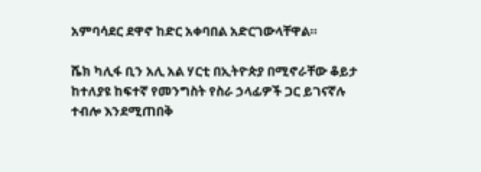አምባሳደር ደዋኖ ከድር አቀባበል አድርገውላቸዋል።

ሼክ ካሊፋ ቢን አሊ አል ሃርቲ በኢትዮጵያ በሚኖራቸው ቆይታ ከተለያዩ ከፍተኛ የመንግስት የስራ ኃላፊዎች ጋር ይገናኛሉ ተብሎ እንደሚጠበቅ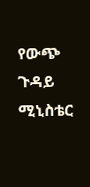የውጭ ጉዳይ ሚኒስቴር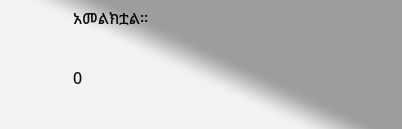አመልክቷል።

0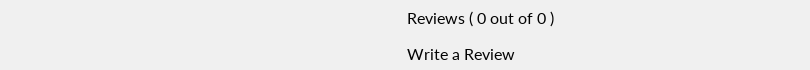Reviews ( 0 out of 0 )

Write a Review